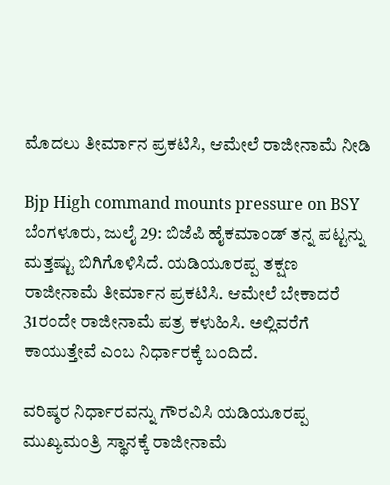ಮೊದಲು ತೀರ್ಮಾನ ಪ್ರಕಟಿಸಿ, ಆಮೇಲೆ ರಾಜೀನಾಮೆ ನೀಡಿ

Bjp High command mounts pressure on BSY
ಬೆಂಗಳೂರು, ಜುಲೈ 29: ಬಿಜೆಪಿ ಹೈಕಮಾಂಡ್ ತನ್ನ ಪಟ್ಟನ್ನು ಮತ್ತಷ್ಟು ಬಿಗಿಗೊಳಿಸಿದೆ. ಯಡಿಯೂರಪ್ಪ ತಕ್ಷಣ ರಾಜೀನಾಮೆ ತೀರ್ಮಾನ ಪ್ರಕಟಿಸಿ. ಆಮೇಲೆ ಬೇಕಾದರೆ 31ರಂದೇ ರಾಜೀನಾಮೆ ಪತ್ರ ಕಳುಹಿಸಿ. ಅಲ್ಲಿವರೆಗೆ ಕಾಯುತ್ತೇವೆ ಎಂಬ ನಿರ್ಧಾರಕ್ಕೆ ಬಂದಿದೆ.

ವರಿಷ್ಠರ ನಿರ್ಧಾರವನ್ನು ಗೌರವಿಸಿ ಯಡಿಯೂರಪ್ಪ ಮುಖ್ಯಮಂತ್ರಿ ಸ್ಥಾನಕ್ಕೆ ರಾಜೀನಾಮೆ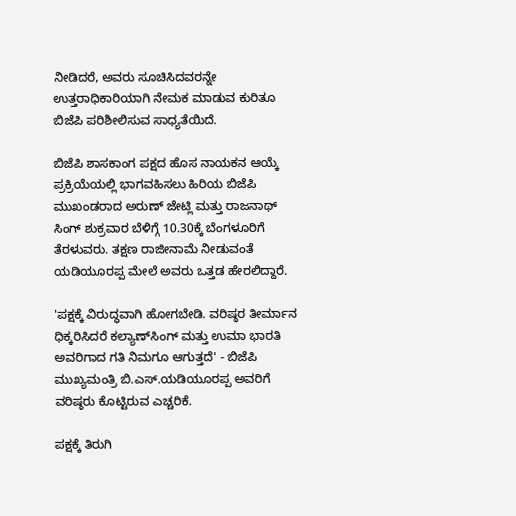ನೀಡಿದರೆ, ಅವರು ಸೂಚಿಸಿದವರನ್ನೇ ಉತ್ತರಾಧಿಕಾರಿಯಾಗಿ ನೇಮಕ ಮಾಡುವ ಕುರಿತೂ ಬಿಜೆಪಿ ಪರಿಶೀಲಿಸುವ ಸಾಧ್ಯತೆಯಿದೆ.

ಬಿಜೆಪಿ ಶಾಸಕಾಂಗ ಪಕ್ಷದ ಹೊಸ ನಾಯಕನ ಆಯ್ಕೆ ಪ್ರಕ್ರಿಯೆಯಲ್ಲಿ ಭಾಗವಹಿಸಲು ಹಿರಿಯ ಬಿಜೆಪಿ ಮುಖಂಡರಾದ ಅರುಣ್ ಜೇಟ್ಲಿ ಮತ್ತು ರಾಜನಾಥ್ ಸಿಂಗ್ ಶುಕ್ರವಾರ ಬೆಳಿಗ್ಗೆ 10.30ಕ್ಕೆ ಬೆಂಗಳೂರಿಗೆ ತೆರಳುವರು. ತಕ್ಷಣ ರಾಜೀನಾಮೆ ನೀಡುವಂತೆ ಯಡಿಯೂರಪ್ಪ ಮೇಲೆ ಅವರು ಒತ್ತಡ ಹೇರಲಿದ್ದಾರೆ.

'ಪಕ್ಷಕ್ಕೆ ವಿರುದ್ಧವಾಗಿ ಹೋಗಬೇಡಿ. ವರಿಷ್ಠರ ತೀರ್ಮಾನ ಧಿಕ್ಕರಿಸಿದರೆ ಕಲ್ಯಾಣ್‌ಸಿಂಗ್ ಮತ್ತು ಉಮಾ ಭಾರತಿ ಅವರಿಗಾದ ಗತಿ ನಿಮಗೂ ಆಗುತ್ತದೆ' - ಬಿಜೆಪಿ ಮುಖ್ಯಮಂತ್ರಿ ಬಿ.ಎಸ್.ಯಡಿಯೂರಪ್ಪ ಅವರಿಗೆ ವರಿಷ್ಠರು ಕೊಟ್ಟಿರುವ ಎಚ್ಚರಿಕೆ.

ಪಕ್ಷಕ್ಕೆ ತಿರುಗಿ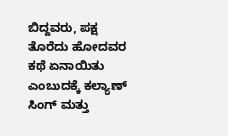ಬಿದ್ದವರು, ಪಕ್ಷ ತೊರೆದು ಹೋದವರ ಕಥೆ ಏನಾಯಿತು ಎಂಬುದಕ್ಕೆ ಕಲ್ಯಾಣ್ ಸಿಂಗ್ ಮತ್ತು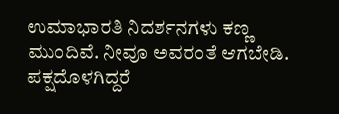ಉಮಾಭಾರತಿ ನಿದರ್ಶನಗಳು ಕಣ್ಣ ಮುಂದಿವೆ. ನೀವೂ ಅವರಂತೆ ಆಗಬೇಡಿ. ಪಕ್ಷದೊಳಗಿದ್ದರೆ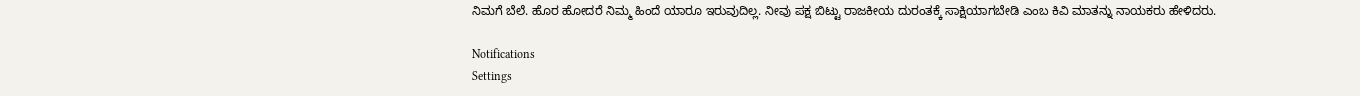ನಿಮಗೆ ಬೆಲೆ. ಹೊರ ಹೋದರೆ ನಿಮ್ಮ ಹಿಂದೆ ಯಾರೂ ಇರುವುದಿಲ್ಲ. ನೀವು ಪಕ್ಷ ಬಿಟ್ಟು ರಾಜಕೀಯ ದುರಂತಕ್ಕೆ ಸಾಕ್ಷಿಯಾಗಬೇಡಿ ಎಂಬ ಕಿವಿ ಮಾತನ್ನು ನಾಯಕರು ಹೇಳಿದರು.

Notifications
Settings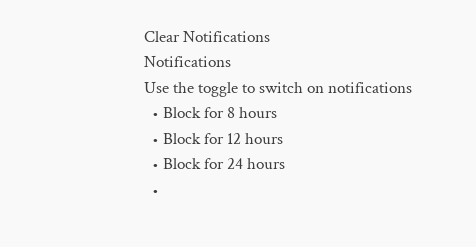Clear Notifications
Notifications
Use the toggle to switch on notifications
  • Block for 8 hours
  • Block for 12 hours
  • Block for 24 hours
  •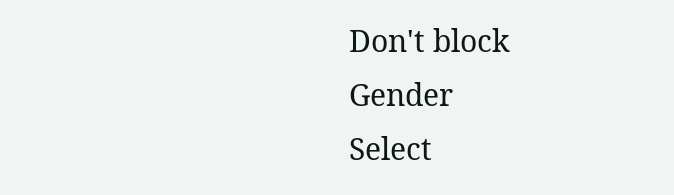Don't block
Gender
Select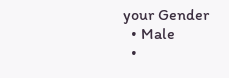your Gender
  • Male
  •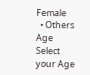Female
  • Others
Age
Select your Age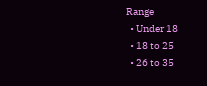Range
  • Under 18
  • 18 to 25
  • 26 to 35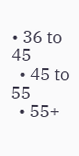• 36 to 45
  • 45 to 55
  • 55+